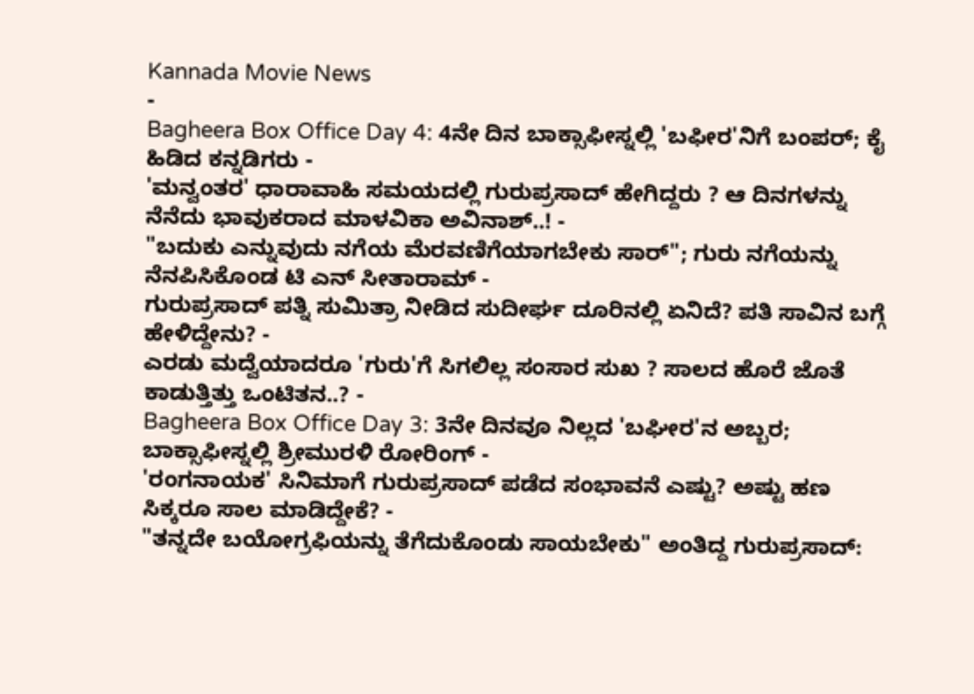Kannada Movie News
-
Bagheera Box Office Day 4: 4ನೇ ದಿನ ಬಾಕ್ಸಾಫೀಸ್ನಲ್ಲಿ 'ಬಫೀರ'ನಿಗೆ ಬಂಪರ್; ಕೈ ಹಿಡಿದ ಕನ್ನಡಿಗರು -
'ಮನ್ವಂತರ' ಧಾರಾವಾಹಿ ಸಮಯದಲ್ಲಿ ಗುರುಪ್ರಸಾದ್ ಹೇಗಿದ್ದರು ? ಆ ದಿನಗಳನ್ನು ನೆನೆದು ಭಾವುಕರಾದ ಮಾಳವಿಕಾ ಅವಿನಾಶ್..! -
"ಬದುಕು ಎನ್ನುವುದು ನಗೆಯ ಮೆರವಣಿಗೆಯಾಗಬೇಕು ಸಾರ್"; ಗುರು ನಗೆಯನ್ನು ನೆನಪಿಸಿಕೊಂಡ ಟಿ ಎನ್ ಸೀತಾರಾಮ್ -
ಗುರುಪ್ರಸಾದ್ ಪತ್ನಿ ಸುಮಿತ್ರಾ ನೀಡಿದ ಸುದೀರ್ಘ ದೂರಿನಲ್ಲಿ ಏನಿದೆ? ಪತಿ ಸಾವಿನ ಬಗ್ಗೆ ಹೇಳಿದ್ದೇನು? -
ಎರಡು ಮದ್ವೆಯಾದರೂ 'ಗುರು'ಗೆ ಸಿಗಲಿಲ್ಲ ಸಂಸಾರ ಸುಖ ? ಸಾಲದ ಹೊರೆ ಜೊತೆ ಕಾಡುತ್ತಿತ್ತು ಒಂಟಿತನ..? -
Bagheera Box Office Day 3: 3ನೇ ದಿನವೂ ನಿಲ್ಲದ 'ಬಘೀರ'ನ ಅಬ್ಬರ; ಬಾಕ್ಸಾಫೀಸ್ನಲ್ಲಿ ಶ್ರೀಮುರಳಿ ರೋರಿಂಗ್ -
'ರಂಗನಾಯಕ' ಸಿನಿಮಾಗೆ ಗುರುಪ್ರಸಾದ್ ಪಡೆದ ಸಂಭಾವನೆ ಎಷ್ಟು? ಅಷ್ಟು ಹಣ ಸಿಕ್ಕರೂ ಸಾಲ ಮಾಡಿದ್ದೇಕೆ? -
"ತನ್ನದೇ ಬಯೋಗ್ರಫಿಯನ್ನು ತೆಗೆದುಕೊಂಡು ಸಾಯಬೇಕು" ಅಂತಿದ್ದ ಗುರುಪ್ರಸಾದ್: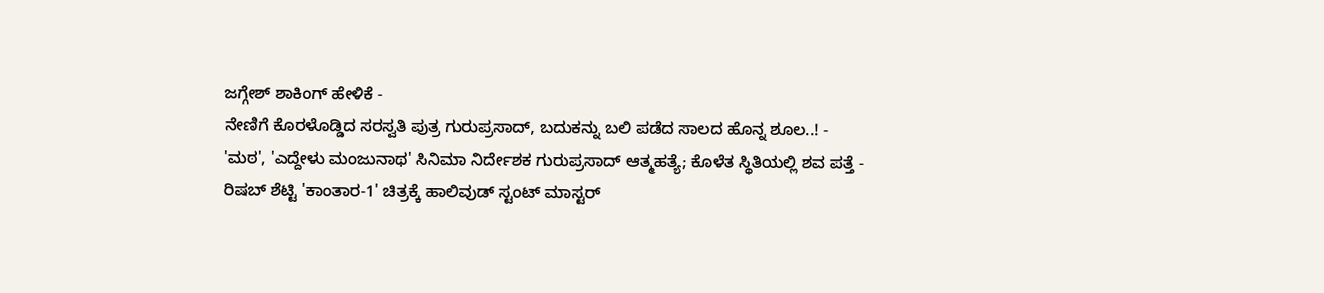ಜಗ್ಗೇಶ್ ಶಾಕಿಂಗ್ ಹೇಳಿಕೆ -
ನೇಣಿಗೆ ಕೊರಳೊಡ್ಡಿದ ಸರಸ್ವತಿ ಪುತ್ರ ಗುರುಪ್ರಸಾದ್, ಬದುಕನ್ನು ಬಲಿ ಪಡೆದ ಸಾಲದ ಹೊನ್ನ ಶೂಲ..! -
'ಮಠ', 'ಎದ್ದೇಳು ಮಂಜುನಾಥ' ಸಿನಿಮಾ ನಿರ್ದೇಶಕ ಗುರುಪ್ರಸಾದ್ ಆತ್ಮಹತ್ಯೆ; ಕೊಳೆತ ಸ್ಥಿತಿಯಲ್ಲಿ ಶವ ಪತ್ತೆ -
ರಿಷಬ್ ಶೆಟ್ಟಿ 'ಕಾಂತಾರ-1' ಚಿತ್ರಕ್ಕೆ ಹಾಲಿವುಡ್ ಸ್ಟಂಟ್ ಮಾಸ್ಟರ್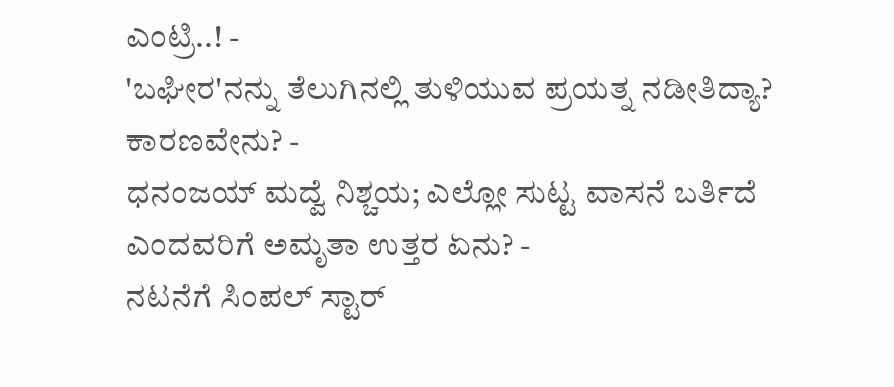ಎಂಟ್ರಿ..! -
'ಬಘೀರ'ನನ್ನು ತೆಲುಗಿನಲ್ಲಿ ತುಳಿಯುವ ಪ್ರಯತ್ನ ನಡೀತಿದ್ಯಾ? ಕಾರಣವೇನು? -
ಧನಂಜಯ್ ಮದ್ವೆ ನಿಶ್ಚಯ; ಎಲ್ಲೋ ಸುಟ್ಟ ವಾಸನೆ ಬರ್ತಿದೆ ಎಂದವರಿಗೆ ಅಮೃತಾ ಉತ್ತರ ಏನು? -
ನಟನೆಗೆ ಸಿಂಪಲ್ ಸ್ಟಾರ್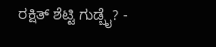ರಕ್ಷಿತ್ ಶೆಟ್ಟಿ ಗುಡ್ಬೈ? -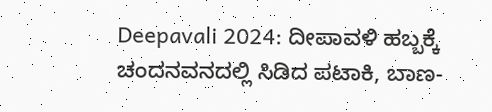Deepavali 2024: ದೀಪಾವಳಿ ಹಬ್ಬಕ್ಕೆ ಚಂದನವನದಲ್ಲಿ ಸಿಡಿದ ಪಟಾಕಿ, ಬಾಣ-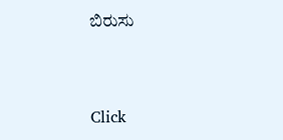ಬಿರುಸು


Click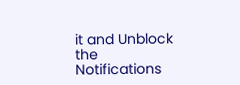it and Unblock the Notifications